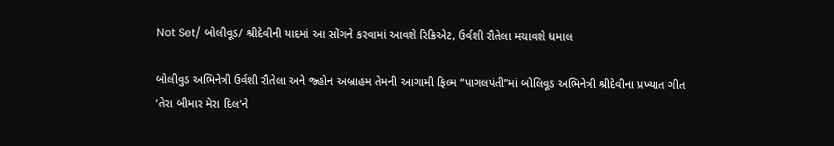Not Set/ બોલીવૂડ/ શ્રીદેવીની યાદમાં આ સોંગને કરવામાં આવશે રિક્રિએટ, ઉર્વશી રૌતેલા મચાવશે ધમાલ

બોલીવુડ અભિનેત્રી ઉર્વશી રૌતેલા અને જ્હોન અબ્રાહમ તેમની આગામી ફિલ્મ “પાગલપંતી”માં બોલિવૂડ અભિનેત્રી શ્રીદેવીના પ્રખ્યાત ગીત ‘તેરા બીમાર મેરા દિલ’ને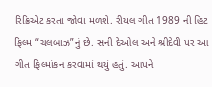રિક્રિએટ કરતા જોવા મળશે. રીયલ ગીત 1989 ની હિટ ફિલ્મ “ચલબાઝ”નું છે. સની દેઓલ અને શ્રીદેવી પર આ ગીત ફિલ્માંકન કરવામાં થયું હતું. આપને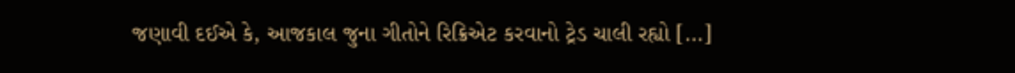જણાવી દઈએ કે, આજકાલ જુના ગીતોને રિક્રિએટ કરવાનો ટ્રેડ ચાલી રહ્યો […]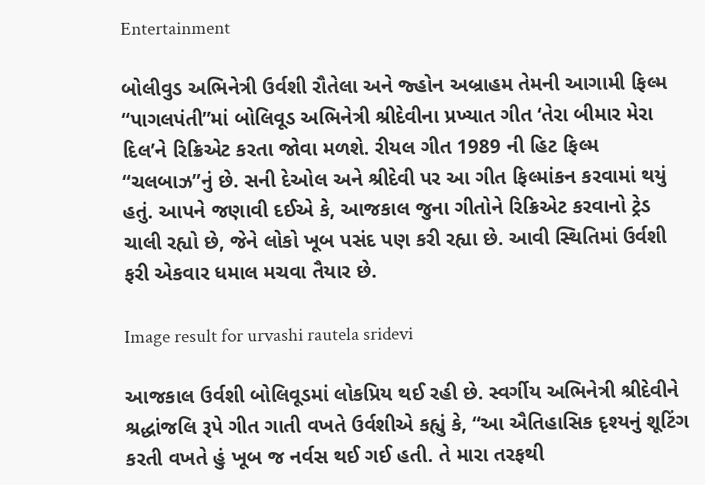Entertainment

બોલીવુડ અભિનેત્રી ઉર્વશી રૌતેલા અને જ્હોન અબ્રાહમ તેમની આગામી ફિલ્મ “પાગલપંતી”માં બોલિવૂડ અભિનેત્રી શ્રીદેવીના પ્રખ્યાત ગીત ‘તેરા બીમાર મેરા દિલ’ને રિક્રિએટ કરતા જોવા મળશે. રીયલ ગીત 1989 ની હિટ ફિલ્મ “ચલબાઝ”નું છે. સની દેઓલ અને શ્રીદેવી પર આ ગીત ફિલ્માંકન કરવામાં થયું હતું. આપને જણાવી દઈએ કે, આજકાલ જુના ગીતોને રિક્રિએટ કરવાનો ટ્રેડ ચાલી રહ્યો છે, જેને લોકો ખૂબ પસંદ પણ કરી રહ્યા છે. આવી સ્થિતિમાં ઉર્વશી ફરી એકવાર ધમાલ મચવા તૈયાર છે.

Image result for urvashi rautela sridevi

આજકાલ ઉર્વશી બોલિવૂડમાં લોકપ્રિય થઈ રહી છે. સ્વર્ગીય અભિનેત્રી શ્રીદેવીને શ્રદ્ધાંજલિ રૂપે ગીત ગાતી વખતે ઉર્વશીએ કહ્યું કે, “આ ઐતિહાસિક દૃશ્યનું શૂટિંગ કરતી વખતે હું ખૂબ જ નર્વસ થઈ ગઈ હતી. તે મારા તરફથી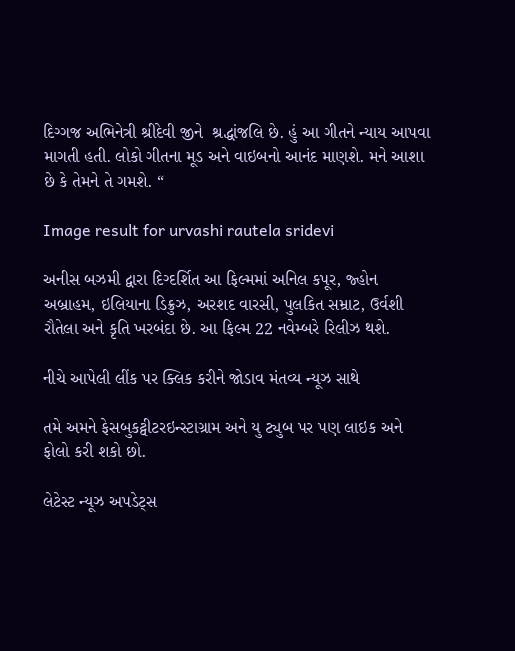દિગ્ગજ અભિનેત્રી શ્રીદેવી જીને  શ્રદ્ધાંજલિ છે. હું આ ગીતને ન્યાય આપવા માગતી હતી. લોકો ગીતના મૂડ અને વાઇબનો આનંદ માણશે. મને આશા છે કે તેમને તે ગમશે. “

Image result for urvashi rautela sridevi

અનીસ બઝમી દ્વારા દિગ્દર્શિત આ ફિલ્મમાં અનિલ કપૂર, જ્હોન અબ્રાહમ, ઇલિયાના ડિક્રુઝ, અરશદ વારસી, પુલકિત સમ્રાટ, ઉર્વશી રૌતેલા અને કૃતિ ખરબંદા છે. આ ફિલ્મ 22 નવેમ્બરે રિલીઝ થશે.

નીચે આપેલી લીંક પર ક્લિક કરીને જોડાવ મંતવ્ય ન્યૂઝ સાથે

તમે અમને ફેસબુકટ્વીટરઇન્સ્ટાગ્રામ અને યુ ટ્યુબ પર પણ લાઇક અને ફોલો કરી શકો છો.

લેટેસ્ટ ન્યૂઝ અપડેટ્સ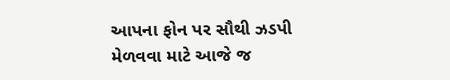આપના ફોન પર સૌથી ઝડપી મેળવવા માટે આજે જ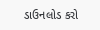ડાઉનલોડ કરો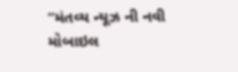“મંતવ્ય ન્યૂઝ ની નવી મોબાઇલ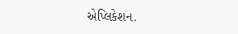એપ્લિકેશન.